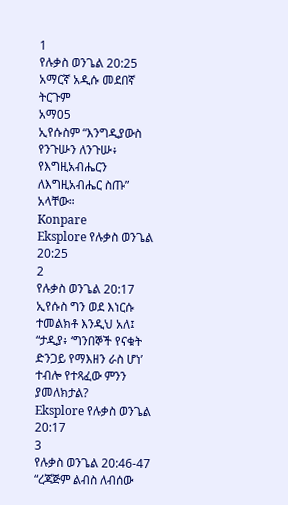1
የሉቃስ ወንጌል 20:25
አማርኛ አዲሱ መደበኛ ትርጉም
አማ05
ኢየሱስም “እንግዲያውስ የንጉሡን ለንጉሡ፥ የእግዚአብሔርን ለእግዚአብሔር ስጡ” አላቸው።
Konpare
Eksplore የሉቃስ ወንጌል 20:25
2
የሉቃስ ወንጌል 20:17
ኢየሱስ ግን ወደ እነርሱ ተመልክቶ እንዲህ አለ፤ “ታዲያ፥ ‘ግንበኞች የናቁት ድንጋይ የማእዘን ራስ ሆነ’ ተብሎ የተጻፈው ምንን ያመለክታል?
Eksplore የሉቃስ ወንጌል 20:17
3
የሉቃስ ወንጌል 20:46-47
“ረጃጅም ልብስ ለብሰው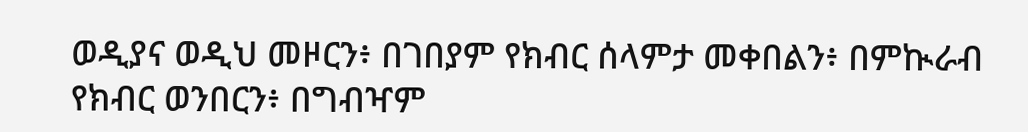ወዲያና ወዲህ መዞርን፥ በገበያም የክብር ሰላምታ መቀበልን፥ በምኲራብ የክብር ወንበርን፥ በግብዣም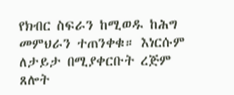የክብር ስፍራን ከሚወዱ ከሕግ መምህራን ተጠንቀቁ። እነርሱም ለታይታ በሚያቀርቡት ረጅም ጸሎት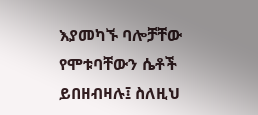እያመካኙ ባሎቻቸው የሞቱባቸውን ሴቶች ይበዘብዛሉ፤ ስለዚህ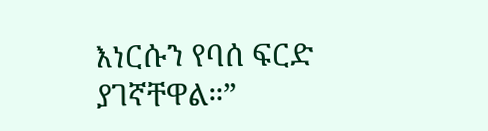እነርሱን የባሰ ፍርድ ያገኛቸዋል።”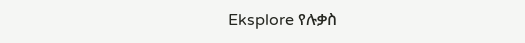Eksplore የሉቃስ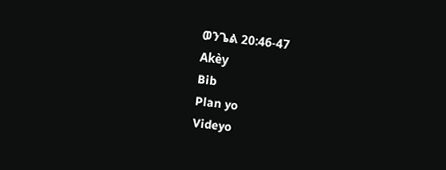ወንጌል 20:46-47
Akèy
Bib
Plan yo
Videyo